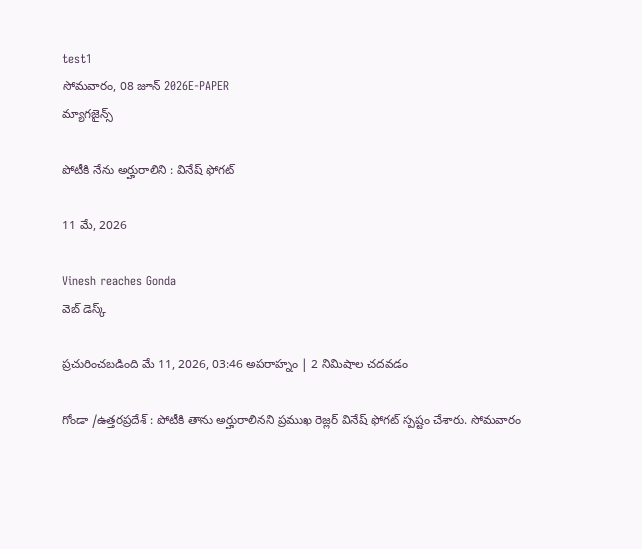test1
సోమవారం, 08 జూన్ 2026E-PAPER
మ్యాగజైన్స్

పోటీకి నేను అర్హురాలిని : వినేష్ ఫోగట్

11 మే, 2026

Vinesh reaches Gonda
వెబ్ డెస్క్

ప్రచురించబడింది మే 11, 2026, 03:46 అపరాహ్నం | 2 నిమిషాల చదవడం

గోండా /ఉత్తరప్రదేశ్ : పోటీకి తాను అర్హురాలినని ప్రముఖ రెజ్లర్ వినేష్ ఫోగట్ స్పష్టం చేశారు. సోమవారం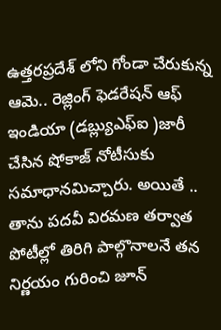ఉత్తరప్రదేశ్ లోని గోండా చేరుకున్న ఆమె.. రెజ్లింగ్ ఫెడరేషన్ ఆఫ్ ఇండియా (డబ్ల్యుఎఫ్ఐ )జారీ చేసిన షోకాజ్ నోటీసుకు సమాధానమిచ్చారు. అయితే .. తాను పదవీ విరమణ తర్వాత పోటీల్లో తిరిగి పాల్గొనాలనే తన నిర్ణయం గురించి జూన్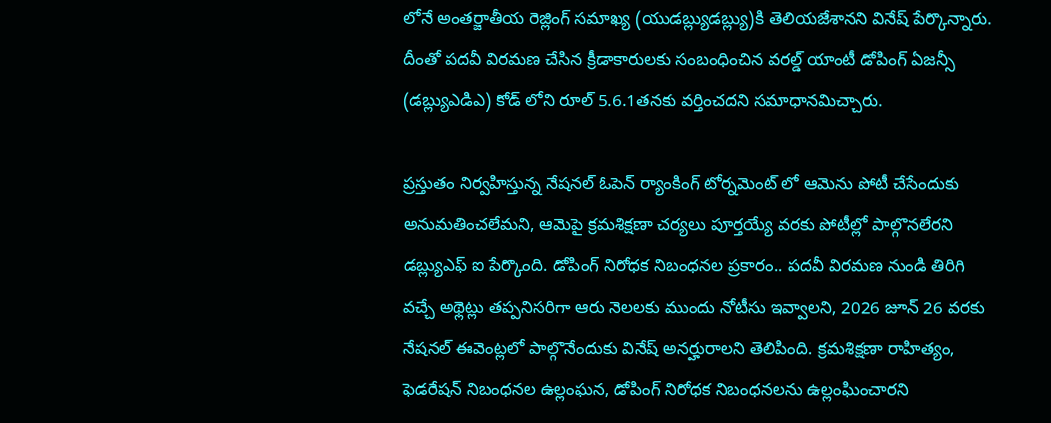లోనే అంతర్జాతీయ రెజ్లింగ్ సమాఖ్య (యుడబ్ల్యుడబ్ల్యు)కి తెలియజేశానని వినేష్ పేర్కొన్నారు. దీంతో పదవీ విరమణ చేసిన క్రీడాకారులకు సంబంధించిన వరల్డ్ యాంటీ డోపింగ్ ఏజన్సీ (డబ్ల్యుఎడిఎ) కోడ్ లోని రూల్ 5.6.1తనకు వర్తించదని సమాధానమిచ్చారు.

ప్రస్తుతం నిర్వహిస్తున్న నేషనల్ ఓపెన్ ర్యాంకింగ్ టోర్నమెంట్ లో ఆమెను పోటీ చేసేందుకు అనుమతించలేమని, ఆమెపై క్రమశిక్షణా చర్యలు పూర్తయ్యే వరకు పోటీల్లో పాల్గొనలేరని డబ్ల్యుఎఫ్ ఐ పేర్కొంది. డోపింగ్ నిరోధక నిబంధనల ప్రకారం.. పదవీ విరమణ నుండి తిరిగి వచ్చే అథ్లెట్లు తప్పనిసరిగా ఆరు నెలలకు ముందు నోటీసు ఇవ్వాలని, 2026 జూన్ 26 వరకు నేషనల్ ఈవెంట్లలో పాల్గొనేందుకు వినేష్ అనర్హురాలని తెలిపింది. క్రమశిక్షణా రాహిత్యం, ఫెడరేషన్ నిబంధనల ఉల్లంఘన, డోపింగ్ నిరోధక నిబంధనలను ఉల్లంఘించారని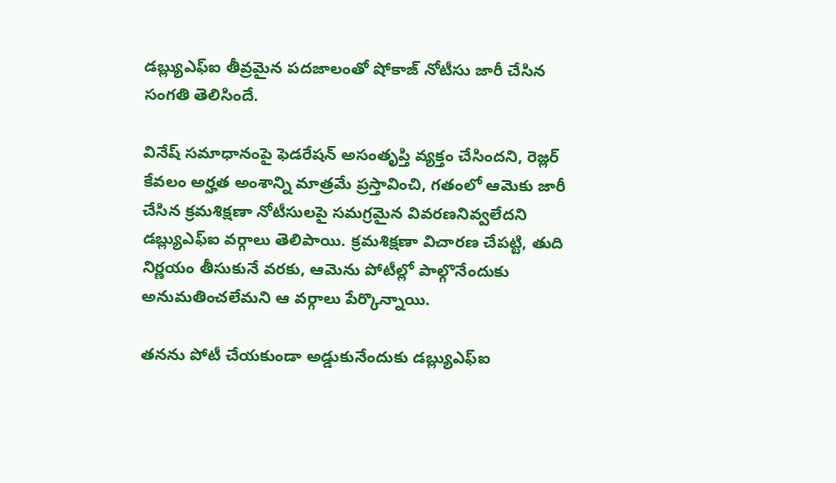డబ్ల్యుఎఫ్ఐ తీవ్రమైన పదజాలంతో షోకాజ్ నోటీసు జారీ చేసిన సంగతి తెలిసిందే.

వినేష్ సమాధానంపై ఫెడరేషన్ అసంతృప్తి వ్యక్తం చేసిందని, రెజ్లర్ కేవలం అర్హత అంశాన్ని మాత్రమే ప్రస్తావించి, గతంలో ఆమెకు జారీ చేసిన క్రమశిక్షణా నోటీసులపై సమగ్రమైన వివరణనివ్వలేదని డబ్ల్యుఎఫ్ఐ వర్గాలు తెలిపాయి. క్రమశిక్షణా విచారణ చేపట్టి, తుది నిర్ణయం తీసుకునే వరకు, ఆమెను పోటీల్లో పాల్గొనేందుకు అనుమతించలేమని ఆ వర్గాలు పేర్కొన్నాయి.

తనను పోటీ చేయకుండా అడ్డుకునేందుకు డబ్ల్యుఎఫ్ఐ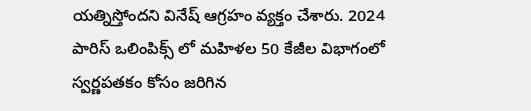యత్నిస్తోందని వినేష్ ఆగ్రహం వ్యక్తం చేశారు. 2024 పారిస్ ఒలింపిక్స్ లో మహిళల 50 కేజీల విభాగంలో స్వర్ణపతకం కోసం జరిగిన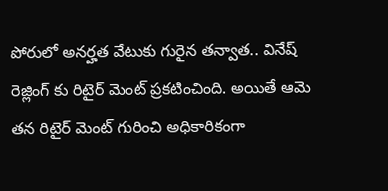పోరులో అనర్హత వేటుకు గురైన తన్వాత.. వినేష్ రెజ్లింగ్ కు రిటైర్ మెంట్ ప్రకటించింది. అయితే ఆమె తన రిటైర్ మెంట్ గురించి అధికారికంగా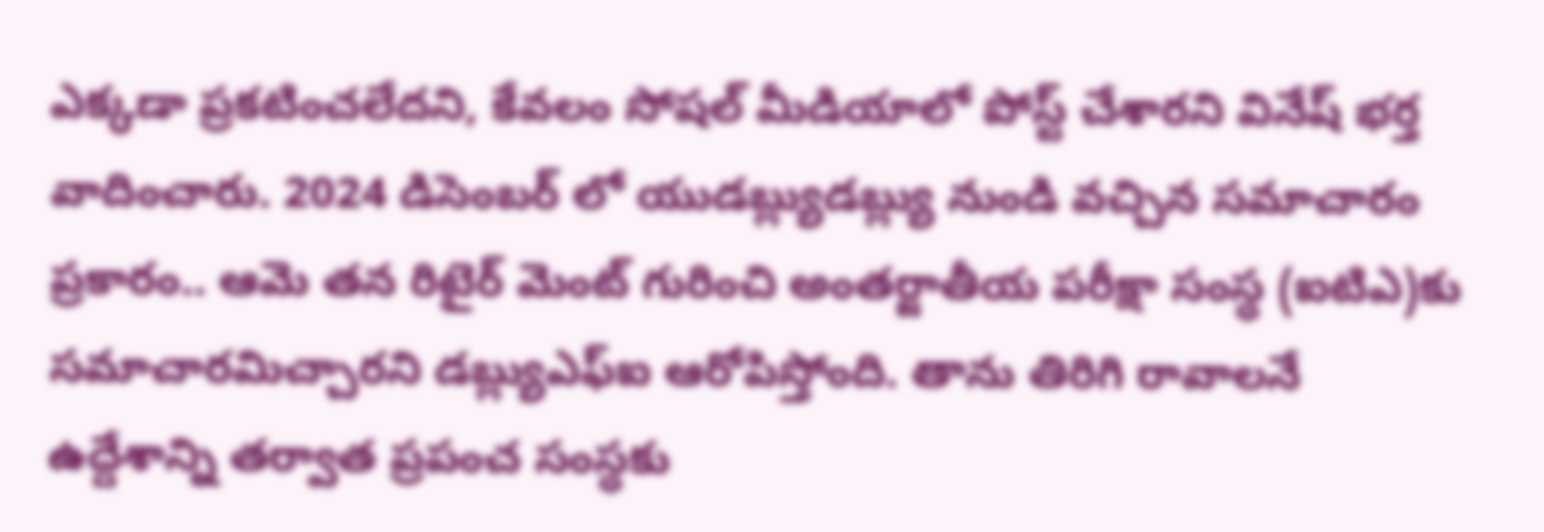ఎక్కడా ప్రకటించలేదని, కేవలం సోషల్ మీడియాలో పోస్ట్ చేశారని వినేష్ భర్త వాదించారు. 2024 డిసెంబర్ లో యుడబ్ల్యుడబ్ల్యు నుండి వచ్చిన సమాచారం ప్రకారం.. ఆమె తన రిటైర్ మెంట్ గురించి అంతర్జాతీయ పరీక్షా సంస్థ (ఐటిఎ)కు సమాచారమిచ్చారని డబ్ల్యుఎఫ్ఐ ఆరోపిస్తోంది. తాను తిరిగి రావాలనే ఉద్దేశాన్ని తర్వాత ప్రపంచ సంస్థకు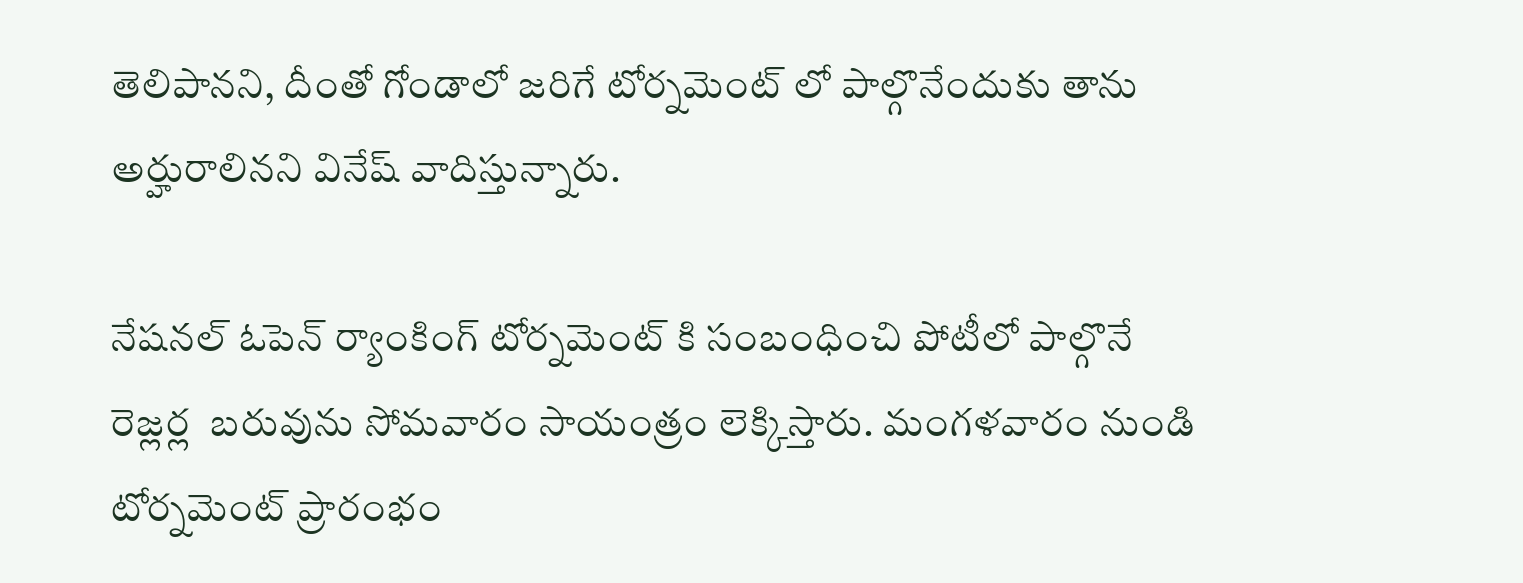తెలిపానని, దీంతో గోండాలో జరిగే టోర్నమెంట్ లో పాల్గొనేందుకు తాను అర్హురాలినని వినేష్ వాదిస్తున్నారు.

నేషనల్ ఓపెన్ ర్యాంకింగ్ టోర్నమెంట్ కి సంబంధించి పోటీలో పాల్గొనే రెజ్లర్ల  బరువును సోమవారం సాయంత్రం లెక్కిస్తారు. మంగళవారం నుండి టోర్నమెంట్ ప్రారంభం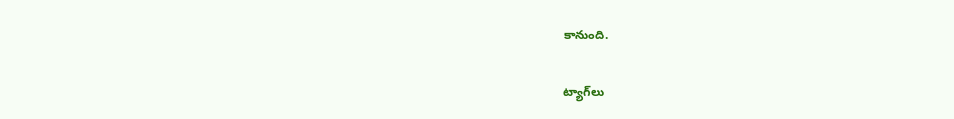కానుంది.

ట్యాగ్‌లు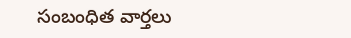సంబంధిత వార్తలు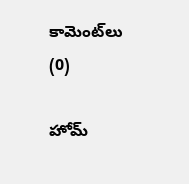కామెంట్‌లు (0)

హోమ్